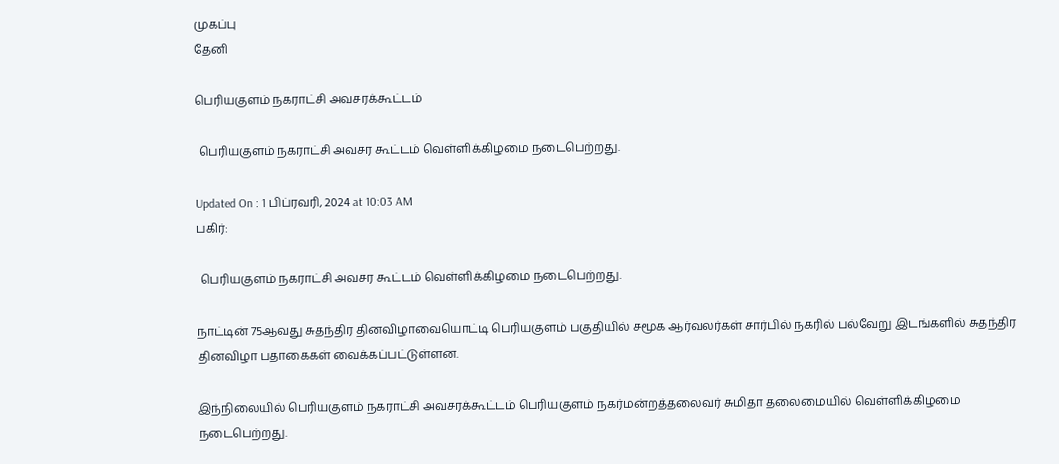முகப்பு
தேனி

பெரியகுளம் நகராட்சி அவசரக்கூட்டம்

 பெரியகுளம் நகராட்சி அவசர கூட்டம் வெள்ளிக்கிழமை நடைபெற்றது.

Updated On : 1 பிப்ரவரி, 2024 at 10:03 AM
பகிர்:

 பெரியகுளம் நகராட்சி அவசர கூட்டம் வெள்ளிக்கிழமை நடைபெற்றது.

நாட்டின் 75ஆவது சுதந்திர தினவிழாவையொட்டி பெரியகுளம் பகுதியில் சமூக ஆர்வலர்கள் சார்பில் நகரில் பல்வேறு இடங்களில் சுதந்திர தினவிழா பதாகைகள் வைக்கப்பட்டுள்ளன.

இந்நிலையில் பெரியகுளம் நகராட்சி அவசரக்கூட்டம் பெரியகுளம் நகர்மன்றத்தலைவர் சுமிதா தலைமையில் வெள்ளிக்கிழமை நடைபெற்றது.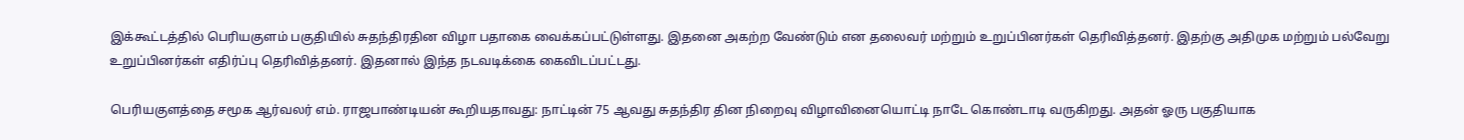இக்கூட்டத்தில் பெரியகுளம் பகுதியில் சுதந்திரதின விழா பதாகை வைக்கப்பட்டுள்ளது. இதனை அகற்ற வேண்டும் என தலைவர் மற்றும் உறுப்பினர்கள் தெரிவித்தனர். இதற்கு அதிமுக மற்றும் பல்வேறு உறுப்பினர்கள் எதிர்ப்பு தெரிவித்தனர். இதனால் இந்த நடவடிக்கை கைவிடப்பட்டது.

பெரியகுளத்தை சமூக ஆர்வலர் எம். ராஜபாண்டியன் கூறியதாவது: நாட்டின் 75 ஆவது சுதந்திர தின நிறைவு விழாவினையொட்டி நாடே கொண்டாடி வருகிறது. அதன் ஓரு பகுதியாக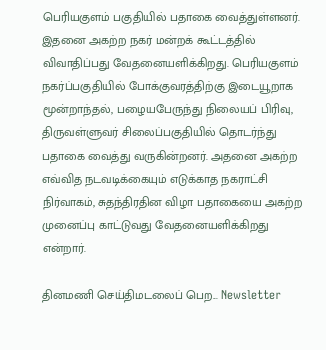பெரியகுளம் பகுதியில் பதாகை வைத்துள்ளனர். இதனை அகற்ற நகர் மன்றக் கூட்டத்தில் விவாதிப்பது வேதனையளிக்கிறது. பெரியகுளம் நகர்ப்பகுதியில் போக்குவரத்திற்கு இடையூறாக மூன்றாந்தல், பழையபேருந்து நிலையப் பிரிவு, திருவள்ளுவர் சிலைப்பகுதியில் தொடர்ந்து பதாகை வைத்து வருகின்றனர். அதனை அகற்ற எவ்வித நடவடிக்கையும் எடுக்காத நகராட்சி நிர்வாகம், சுதந்திரதின விழா பதாகையை அகற்ற முனைப்பு காட்டுவது வேதனையளிக்கிறது என்றார்.

தினமணி செய்திமடலைப் பெற... Newsletter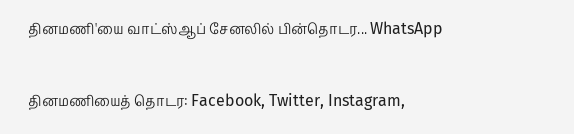தினமணி'யை வாட்ஸ்ஆப் சேனலில் பின்தொடர... WhatsApp

தினமணியைத் தொடர: Facebook, Twitter, Instagram,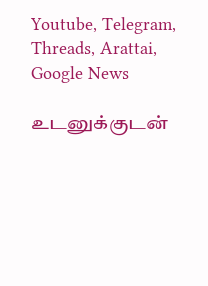Youtube, Telegram, Threads, Arattai, Google News

உடனுக்குடன்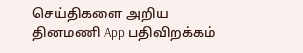செய்திகளை அறிய தினமணி App பதிவிறக்கம்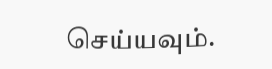செய்யவும்.